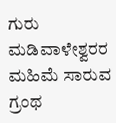ಗುರು ಮಡಿವಾಳೇಶ್ವರರ ಮಹಿಮೆ ಸಾರುವ ಗ್ರಂಥ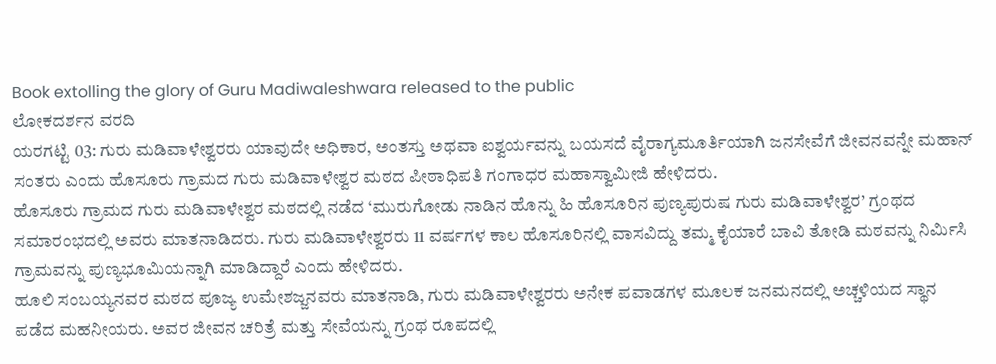Book extolling the glory of Guru Madiwaleshwara released to the public
ಲೋಕದರ್ಶನ ವರದಿ
ಯರಗಟ್ಟಿ 03: ಗುರು ಮಡಿವಾಳೇಶ್ವರರು ಯಾವುದೇ ಅಧಿಕಾರ, ಅಂತಸ್ತು ಅಥವಾ ಐಶ್ವರ್ಯವನ್ನು ಬಯಸದೆ ವೈರಾಗ್ಯಮೂರ್ತಿಯಾಗಿ ಜನಸೇವೆಗೆ ಜೀವನವನ್ನೇ ಮಹಾನ್ ಸಂತರು ಎಂದು ಹೊಸೂರು ಗ್ರಾಮದ ಗುರು ಮಡಿವಾಳೇಶ್ವರ ಮಠದ ಪೀಠಾಧಿಪತಿ ಗಂಗಾಧರ ಮಹಾಸ್ವಾಮೀಜಿ ಹೇಳಿದರು.
ಹೊಸೂರು ಗ್ರಾಮದ ಗುರು ಮಡಿವಾಳೇಶ್ವರ ಮಠದಲ್ಲಿ ನಡೆದ ‘ಮುರುಗೋಡು ನಾಡಿನ ಹೊನ್ನು ಹಿ ಹೊಸೂರಿನ ಪುಣ್ಯಪುರುಷ ಗುರು ಮಡಿವಾಳೇಶ್ವರ’ ಗ್ರಂಥದ ಸಮಾರಂಭದಲ್ಲಿ ಅವರು ಮಾತನಾಡಿದರು. ಗುರು ಮಡಿವಾಳೇಶ್ವರರು 11 ವರ್ಷಗಳ ಕಾಲ ಹೊಸೂರಿನಲ್ಲಿ ವಾಸವಿದ್ದು ತಮ್ಮ ಕೈಯಾರೆ ಬಾವಿ ತೋಡಿ ಮಠವನ್ನು ನಿರ್ಮಿಸಿ ಗ್ರಾಮವನ್ನು ಪುಣ್ಯಭೂಮಿಯನ್ನಾಗಿ ಮಾಡಿದ್ದಾರೆ ಎಂದು ಹೇಳಿದರು.
ಹೂಲಿ ಸಂಬಯ್ಯನವರ ಮಠದ ಪೂಜ್ಯ ಉಮೇಶಜ್ಜನವರು ಮಾತನಾಡಿ, ಗುರು ಮಡಿವಾಳೇಶ್ವರರು ಅನೇಕ ಪವಾಡಗಳ ಮೂಲಕ ಜನಮನದಲ್ಲಿ ಅಚ್ಚಳಿಯದ ಸ್ಥಾನ ಪಡೆದ ಮಹನೀಯರು. ಅವರ ಜೀವನ ಚರಿತ್ರೆ ಮತ್ತು ಸೇವೆಯನ್ನು ಗ್ರಂಥ ರೂಪದಲ್ಲಿ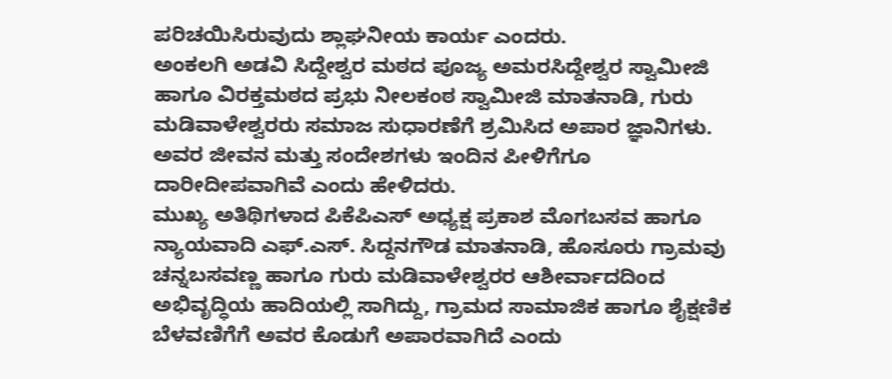ಪರಿಚಯಿಸಿರುವುದು ಶ್ಲಾಘನೀಯ ಕಾರ್ಯ ಎಂದರು.
ಅಂಕಲಗಿ ಅಡವಿ ಸಿದ್ದೇಶ್ವರ ಮಠದ ಪೂಜ್ಯ ಅಮರಸಿದ್ದೇಶ್ವರ ಸ್ವಾಮೀಜಿ ಹಾಗೂ ವಿರಕ್ತಮಠದ ಪ್ರಭು ನೀಲಕಂಠ ಸ್ವಾಮೀಜಿ ಮಾತನಾಡಿ, ಗುರು ಮಡಿವಾಳೇಶ್ವರರು ಸಮಾಜ ಸುಧಾರಣೆಗೆ ಶ್ರಮಿಸಿದ ಅಪಾರ ಜ್ಞಾನಿಗಳು. ಅವರ ಜೀವನ ಮತ್ತು ಸಂದೇಶಗಳು ಇಂದಿನ ಪೀಳಿಗೆಗೂ ದಾರೀದೀಪವಾಗಿವೆ ಎಂದು ಹೇಳಿದರು.
ಮುಖ್ಯ ಅತಿಥಿಗಳಾದ ಪಿಕೆಪಿಎಸ್ ಅಧ್ಯಕ್ಷ ಪ್ರಕಾಶ ಮೊಗಬಸವ ಹಾಗೂ ನ್ಯಾಯವಾದಿ ಎಫ್.ಎಸ್. ಸಿದ್ದನಗೌಡ ಮಾತನಾಡಿ, ಹೊಸೂರು ಗ್ರಾಮವು ಚನ್ನಬಸವಣ್ಣ ಹಾಗೂ ಗುರು ಮಡಿವಾಳೇಶ್ವರರ ಆಶೀರ್ವಾದದಿಂದ ಅಭಿವೃದ್ಧಿಯ ಹಾದಿಯಲ್ಲಿ ಸಾಗಿದ್ದು, ಗ್ರಾಮದ ಸಾಮಾಜಿಕ ಹಾಗೂ ಶೈಕ್ಷಣಿಕ ಬೆಳವಣಿಗೆಗೆ ಅವರ ಕೊಡುಗೆ ಅಪಾರವಾಗಿದೆ ಎಂದು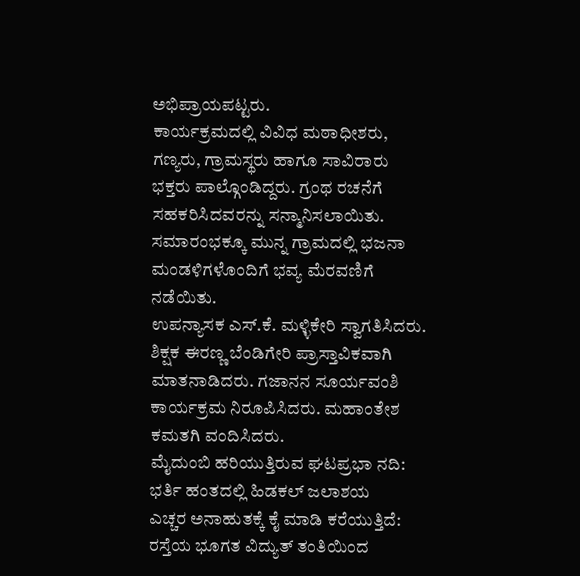ಅಭಿಪ್ರಾಯಪಟ್ಟರು.
ಕಾರ್ಯಕ್ರಮದಲ್ಲಿ ವಿವಿಧ ಮಠಾಧೀಶರು, ಗಣ್ಯರು, ಗ್ರಾಮಸ್ಥರು ಹಾಗೂ ಸಾವಿರಾರು ಭಕ್ತರು ಪಾಲ್ಗೊಂಡಿದ್ದರು. ಗ್ರಂಥ ರಚನೆಗೆ ಸಹಕರಿಸಿದವರನ್ನು ಸನ್ಮಾನಿಸಲಾಯಿತು. ಸಮಾರಂಭಕ್ಕೂ ಮುನ್ನ ಗ್ರಾಮದಲ್ಲಿ ಭಜನಾ ಮಂಡಳಿಗಳೊಂದಿಗೆ ಭವ್ಯ ಮೆರವಣಿಗೆ ನಡೆಯಿತು.
ಉಪನ್ಯಾಸಕ ಎಸ್.ಕೆ. ಮಳ್ಳಿಕೇರಿ ಸ್ವಾಗತಿಸಿದರು. ಶಿಕ್ಷಕ ಈರಣ್ಣ ಬೆಂಡಿಗೇರಿ ಪ್ರಾಸ್ತಾವಿಕವಾಗಿ ಮಾತನಾಡಿದರು. ಗಜಾನನ ಸೂರ್ಯವಂಶಿ ಕಾರ್ಯಕ್ರಮ ನಿರೂಪಿಸಿದರು. ಮಹಾಂತೇಶ ಕಮತಗಿ ವಂದಿಸಿದರು.
ಮೈದುಂಬಿ ಹರಿಯುತ್ತಿರುವ ಘಟಪ್ರಭಾ ನದಿ: ಭರ್ತಿ ಹಂತದಲ್ಲಿ ಹಿಡಕಲ್ ಜಲಾಶಯ
ಎಚ್ಚರ ಅನಾಹುತಕ್ಕೆ ಕೈ ಮಾಡಿ ಕರೆಯುತ್ತಿದೆ: ರಸ್ತೆಯ ಭೂಗತ ವಿದ್ಯುತ್ ತಂತಿಯಿಂದ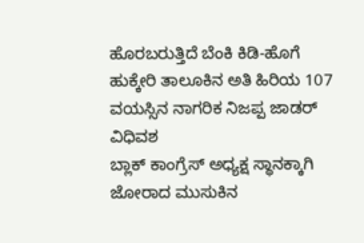ಹೊರಬರುತ್ತಿದೆ ಬೆಂಕಿ ಕಿಡಿ-ಹೊಗೆ
ಹುಕ್ಕೇರಿ ತಾಲೂಕಿನ ಅತಿ ಹಿರಿಯ 107 ವಯಸ್ಸಿನ ನಾಗರಿಕ ನಿಜಪ್ಪ ಜಾಡರ್ ವಿಧಿವಶ
ಬ್ಲಾಕ್ ಕಾಂಗ್ರೆಸ್ ಅಧ್ಯಕ್ಷ ಸ್ಥಾನಕ್ಕಾಗಿ ಜೋರಾದ ಮುಸುಕಿನ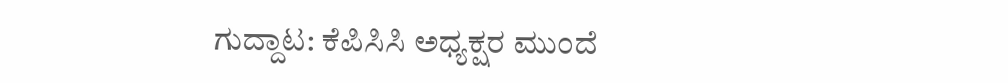ಗುದ್ದಾಟ: ಕೆಪಿಸಿಸಿ ಅಧ್ಯಕ್ಷರ ಮುಂದೆ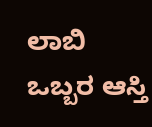ಲಾಬಿ
ಒಬ್ಬರ ಆಸ್ತಿ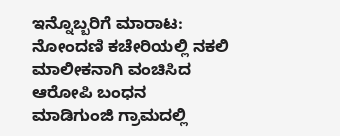ಇನ್ನೊಬ್ಬರಿಗೆ ಮಾರಾಟ: ನೋಂದಣಿ ಕಚೇರಿಯಲ್ಲಿ ನಕಲಿ ಮಾಲೀಕನಾಗಿ ವಂಚಿಸಿದ ಆರೋಪಿ ಬಂಧನ
ಮಾಡಿಗುಂಜಿ ಗ್ರಾಮದಲ್ಲಿ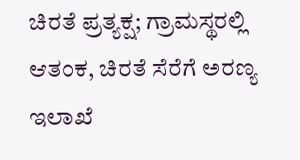ಚಿರತೆ ಪ್ರತ್ಯಕ್ಷ; ಗ್ರಾಮಸ್ಥರಲ್ಲಿ ಆತಂಕ, ಚಿರತೆ ಸೆರೆಗೆ ಅರಣ್ಯ ಇಲಾಖೆ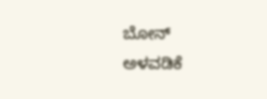ಬೋನ್ ಅಳವಡಿಕೆ